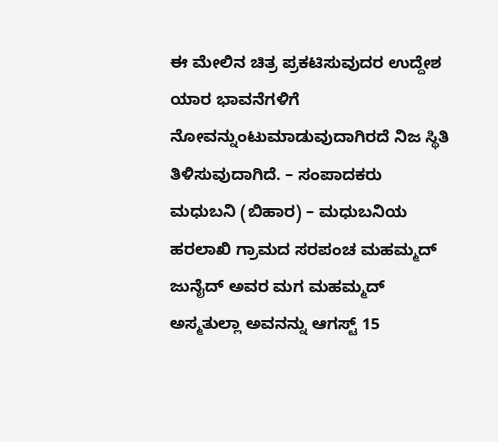ಈ ಮೇಲಿನ ಚಿತ್ರ ಪ್ರಕಟಿಸುವುದರ ಉದ್ದೇಶ ಯಾರ ಭಾವನೆಗಳಿಗೆ ನೋವನ್ನುಂಟುಮಾಡುವುದಾಗಿರದೆ ನಿಜ ಸ್ಥಿತಿ ತಿಳಿಸುವುದಾಗಿದೆ. – ಸಂಪಾದಕರು
ಮಧುಬನಿ (ಬಿಹಾರ) – ಮಧುಬನಿಯ ಹರಲಾಖಿ ಗ್ರಾಮದ ಸರಪಂಚ ಮಹಮ್ಮದ್ ಜುನೈದ್ ಅವರ ಮಗ ಮಹಮ್ಮದ್ ಅಸ್ಮತುಲ್ಲಾ ಅವನನ್ನು ಆಗಸ್ಟ್ 15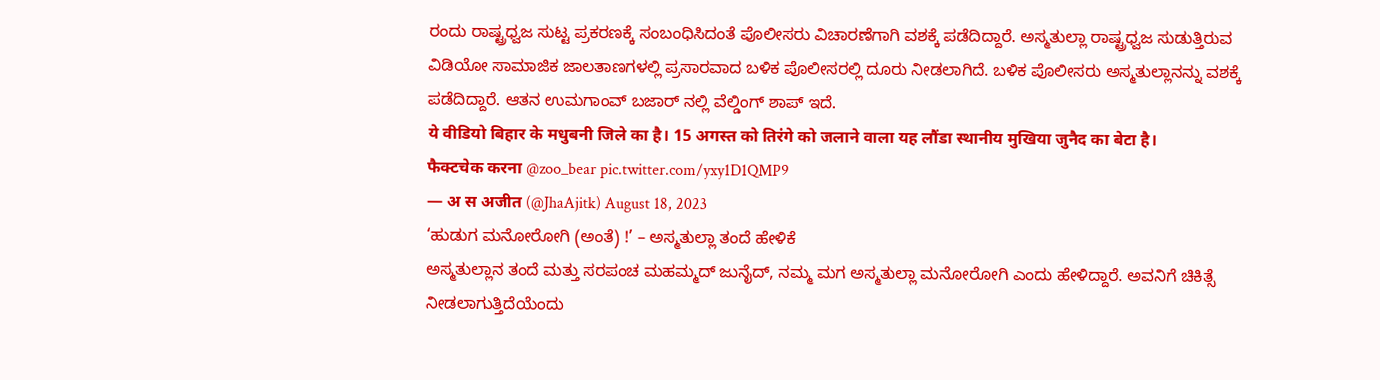ರಂದು ರಾಷ್ಟ್ರಧ್ವಜ ಸುಟ್ಟ ಪ್ರಕರಣಕ್ಕೆ ಸಂಬಂಧಿಸಿದಂತೆ ಪೊಲೀಸರು ವಿಚಾರಣೆಗಾಗಿ ವಶಕ್ಕೆ ಪಡೆದಿದ್ದಾರೆ. ಅಸ್ಮತುಲ್ಲಾ ರಾಷ್ಟ್ರಧ್ವಜ ಸುಡುತ್ತಿರುವ ವಿಡಿಯೋ ಸಾಮಾಜಿಕ ಜಾಲತಾಣಗಳಲ್ಲಿ ಪ್ರಸಾರವಾದ ಬಳಿಕ ಪೊಲೀಸರಲ್ಲಿ ದೂರು ನೀಡಲಾಗಿದೆ. ಬಳಿಕ ಪೊಲೀಸರು ಅಸ್ಮತುಲ್ಲಾನನ್ನು ವಶಕ್ಕೆ ಪಡೆದಿದ್ದಾರೆ. ಆತನ ಉಮಗಾಂವ್ ಬಜಾರ್ ನಲ್ಲಿ ವೆಲ್ಡಿಂಗ್ ಶಾಪ್ ಇದೆ.
ये वीडियो बिहार के मधुबनी जिले का है। 15 अगस्त को तिरंगे को जलाने वाला यह लौंडा स्थानीय मुखिया जुनैद का बेटा है।
फैक्टचेक करना @zoo_bear pic.twitter.com/yxy1D1QMP9
— अ स अजीत (@JhaAjitk) August 18, 2023
‘ಹುಡುಗ ಮನೋರೋಗಿ (ಅಂತೆ) !’ – ಅಸ್ಮತುಲ್ಲಾ ತಂದೆ ಹೇಳಿಕೆ
ಅಸ್ಮತುಲ್ಲಾನ ತಂದೆ ಮತ್ತು ಸರಪಂಚ ಮಹಮ್ಮದ್ ಜುನೈದ್, ನಮ್ಮ ಮಗ ಅಸ್ಮತುಲ್ಲಾ ಮನೋರೋಗಿ ಎಂದು ಹೇಳಿದ್ದಾರೆ. ಅವನಿಗೆ ಚಿಕಿತ್ಸೆ ನೀಡಲಾಗುತ್ತಿದೆಯೆಂದು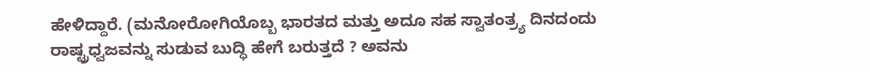ಹೇಳಿದ್ದಾರೆ. (ಮನೋರೋಗಿಯೊಬ್ಬ ಭಾರತದ ಮತ್ತು ಅದೂ ಸಹ ಸ್ವಾತಂತ್ರ್ಯ ದಿನದಂದು ರಾಷ್ಟ್ರಧ್ವಜವನ್ನು ಸುಡುವ ಬುದ್ಧಿ ಹೇಗೆ ಬರುತ್ತದೆ ? ಅವನು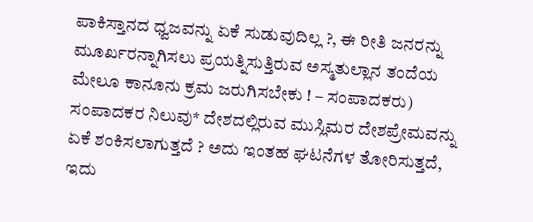ಪಾಕಿಸ್ತಾನದ ಧ್ವಜವನ್ನು ಏಕೆ ಸುಡುವುದಿಲ್ಲ ?, ಈ ರೀತಿ ಜನರನ್ನು ಮೂರ್ಖರನ್ನಾಗಿಸಲು ಪ್ರಯತ್ನಿಸುತ್ತಿರುವ ಅಸ್ಮತುಲ್ಲಾನ ತಂದೆಯ ಮೇಲೂ ಕಾನೂನು ಕ್ರಮ ಜರುಗಿಸಬೇಕು ! – ಸಂಪಾದಕರು)
ಸಂಪಾದಕರ ನಿಲುವು* ದೇಶದಲ್ಲಿರುವ ಮುಸ್ಲಿಮರ ದೇಶಪ್ರೇಮವನ್ನು ಏಕೆ ಶಂಕಿಸಲಾಗುತ್ತದೆ ? ಅದು ಇಂತಹ ಘಟನೆಗಳ ತೋರಿಸುತ್ತದೆ, ಇದು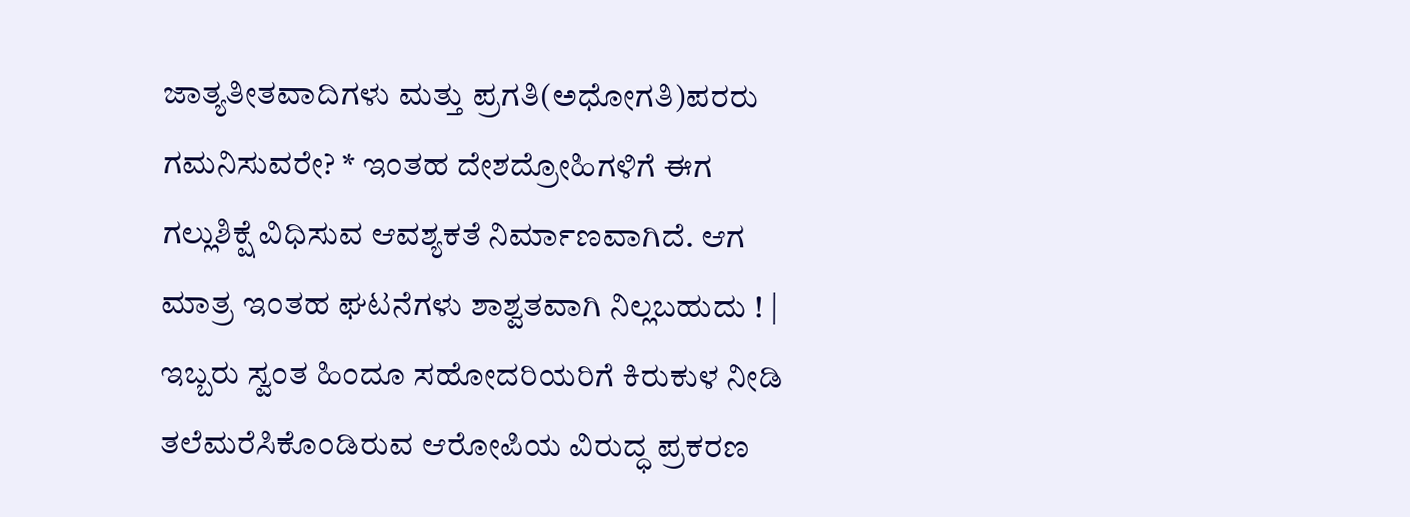ಜಾತ್ಯತೀತವಾದಿಗಳು ಮತ್ತು ಪ್ರಗತಿ(ಅಧೋಗತಿ)ಪರರು ಗಮನಿಸುವರೇ? * ಇಂತಹ ದೇಶದ್ರೋಹಿಗಳಿಗೆ ಈಗ ಗಲ್ಲುಶಿಕ್ಷೆ ವಿಧಿಸುವ ಆವಶ್ಯಕತೆ ನಿರ್ಮಾಣವಾಗಿದೆ. ಆಗ ಮಾತ್ರ ಇಂತಹ ಘಟನೆಗಳು ಶಾಶ್ವತವಾಗಿ ನಿಲ್ಲಬಹುದು ! |
ಇಬ್ಬರು ಸ್ವಂತ ಹಿಂದೂ ಸಹೋದರಿಯರಿಗೆ ಕಿರುಕುಳ ನೀಡಿ ತಲೆಮರೆಸಿಕೊಂಡಿರುವ ಆರೋಪಿಯ ವಿರುದ್ಧ ಪ್ರಕರಣ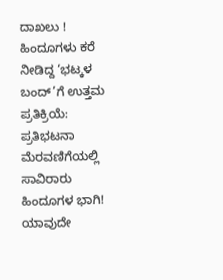ದಾಖಲು !
ಹಿಂದೂಗಳು ಕರೆ ನೀಡಿದ್ದ ‘ಭಟ್ಕಳ ಬಂದ್’ಗೆ ಉತ್ತಮ ಪ್ರತಿಕ್ರಿಯೆ: ಪ್ರತಿಭಟನಾ ಮೆರವಣಿಗೆಯಲ್ಲಿ ಸಾವಿರಾರು ಹಿಂದೂಗಳ ಭಾಗಿ!
ಯಾವುದೇ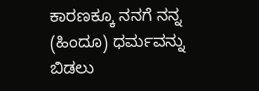ಕಾರಣಕ್ಕೂ ನನಗೆ ನನ್ನ (ಹಿಂದೂ) ಧರ್ಮವನ್ನು ಬಿಡಲು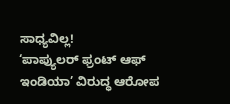ಸಾಧ್ಯವಿಲ್ಲ!
‘ಪಾಪ್ಯುಲರ್ ಫ್ರಂಟ್ ಆಫ್ ಇಂಡಿಯಾ’ ವಿರುದ್ಧ ಆರೋಪ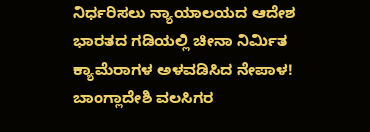ನಿರ್ಧರಿಸಲು ನ್ಯಾಯಾಲಯದ ಆದೇಶ
ಭಾರತದ ಗಡಿಯಲ್ಲಿ ಚೀನಾ ನಿರ್ಮಿತ ಕ್ಯಾಮೆರಾಗಳ ಅಳವಡಿಸಿದ ನೇಪಾಳ!
ಬಾಂಗ್ಲಾದೇಶಿ ವಲಸಿಗರ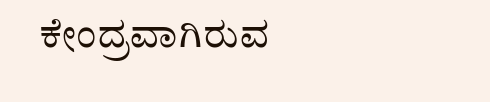ಕೇಂದ್ರವಾಗಿರುವ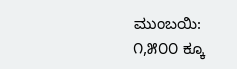ಮುಂಬಯಿ: ೧,೫೦೦ ಕ್ಕೂ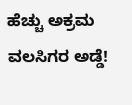ಹೆಚ್ಚು ಅಕ್ರಮ ವಲಸಿಗರ ಅಡ್ಡೆ!